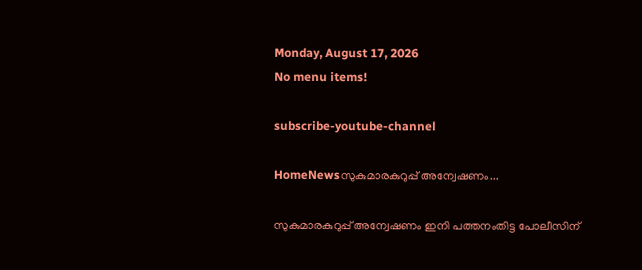Monday, August 17, 2026
No menu items!

subscribe-youtube-channel

HomeNewsസുകുമാരകുറുപ്പ് അന്വേഷണം...

സുകുമാരകുറുപ്പ് അന്വേഷണം ഇനി പത്തനംതിട്ട പോലീസിന്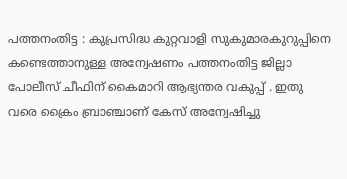പത്തനംതിട്ട : കുപ്രസിദ്ധ കുറ്റവാളി സുകുമാരകുറുപ്പിനെ കണ്ടെത്താനുള്ള അന്വേഷണം പത്തനംതിട്ട ജില്ലാ പോലീസ് ചീഫിന് കൈമാറി ആഭ്യന്തര വകുപ്പ് . ഇതു വരെ ക്രൈം ബ്രാഞ്ചാണ് കേസ് അന്വേഷിച്ചു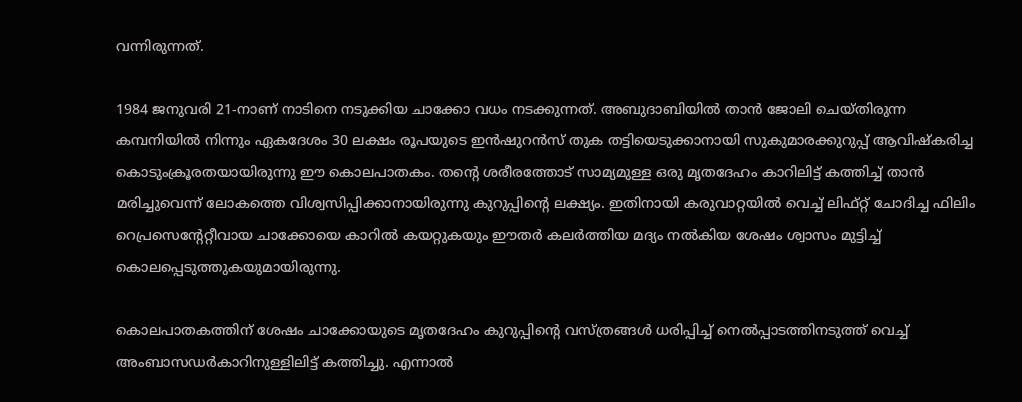വന്നിരുന്നത്.

1984 ജനുവരി 21-നാണ് നാടിനെ നടുക്കിയ ചാക്കോ വധം നടക്കുന്നത്. അബുദാബിയിൽ താൻ ജോലി ചെയ്തിരുന്ന കമ്പനിയിൽ നിന്നും ഏകദേശം 30 ലക്ഷം രൂപയുടെ ഇൻഷുറൻസ് തുക തട്ടിയെടുക്കാനായി സുകുമാരക്കുറുപ്പ് ആവിഷ്കരിച്ച കൊടുംക്രൂരതയായിരുന്നു ഈ കൊലപാതകം. തന്റെ ശരീരത്തോട് സാമ്യമുള്ള ഒരു മൃതദേഹം കാറിലിട്ട് കത്തിച്ച് താൻ മരിച്ചുവെന്ന് ലോകത്തെ വിശ്വസിപ്പിക്കാനായിരുന്നു കുറുപ്പിന്റെ ലക്ഷ്യം. ഇതിനായി കരുവാറ്റയിൽ വെച്ച് ലിഫ്റ്റ് ചോദിച്ച ഫിലിം റെപ്രസെന്റേറ്റീവായ ചാക്കോയെ കാറിൽ കയറ്റുകയും ഈതർ കലർത്തിയ മദ്യം നൽകിയ ശേഷം ശ്വാസം മുട്ടിച്ച് കൊലപ്പെടുത്തുകയുമായിരുന്നു.

കൊലപാതകത്തിന് ശേഷം ചാക്കോയുടെ മൃതദേഹം കുറുപ്പിന്റെ വസ്ത്രങ്ങൾ ധരിപ്പിച്ച് നെൽപ്പാടത്തിനടുത്ത് വെച്ച് അംബാസഡർകാറിനുള്ളിലിട്ട് കത്തിച്ചു. എന്നാൽ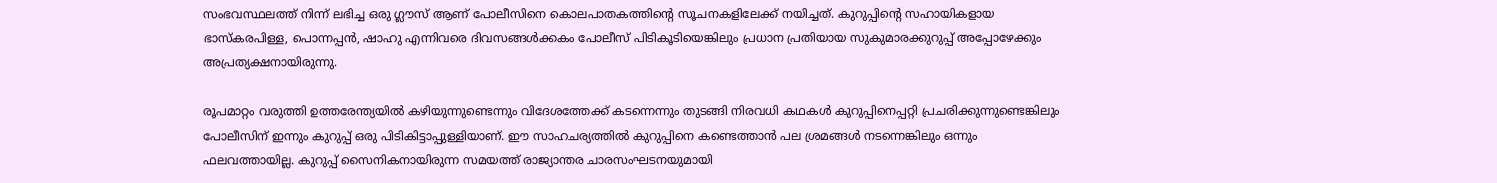സംഭവസ്ഥലത്ത് നിന്ന് ലഭിച്ച ഒരു ഗ്ലൗസ് ആണ് പോലീസിനെ കൊലപാതകത്തിന്റെ സൂചനകളിലേക്ക് നയിച്ചത്. കുറുപ്പിന്റെ സഹായികളായ ഭാസ്കരപിള്ള, പൊന്നപ്പൻ, ഷാഹു എന്നിവരെ ദിവസങ്ങൾക്കകം പോലീസ് പിടികൂടിയെങ്കിലും പ്രധാന പ്രതിയായ സുകുമാരക്കുറുപ്പ് അപ്പോഴേക്കും അപ്രത്യക്ഷനായിരുന്നു.

രൂപമാറ്റം വരുത്തി ഉത്തരേന്ത്യയിൽ കഴിയുന്നുണ്ടെന്നും വിദേശത്തേക്ക് കടന്നെന്നും തുടങ്ങി നിരവധി കഥകൾ കുറുപ്പിനെപ്പറ്റി പ്രചരിക്കുന്നുണ്ടെങ്കിലും പോലീസിന് ഇന്നും കുറുപ്പ് ഒരു പിടികിട്ടാപ്പുള്ളിയാണ്. ഈ സാഹചര്യത്തിൽ കുറുപ്പിനെ കണ്ടെത്താൻ പല ശ്രമങ്ങൾ നടന്നെങ്കിലും ഒന്നും ഫലവത്തായില്ല. കുറുപ്പ് സൈനികനായിരുന്ന സമയത്ത് രാജ്യാന്തര ചാരസംഘടനയുമായി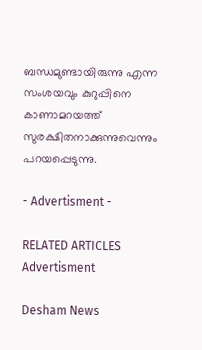ബന്ധമുണ്ടായിരുന്നു എന്ന സംശയവും കുറുപ്പിനെ കാണാമറയത്ത് സുരക്ഷിതനാക്കുന്നുവെന്നും പറയപ്പെടുന്നു.

- Advertisment -

RELATED ARTICLES
Advertisment

Desham News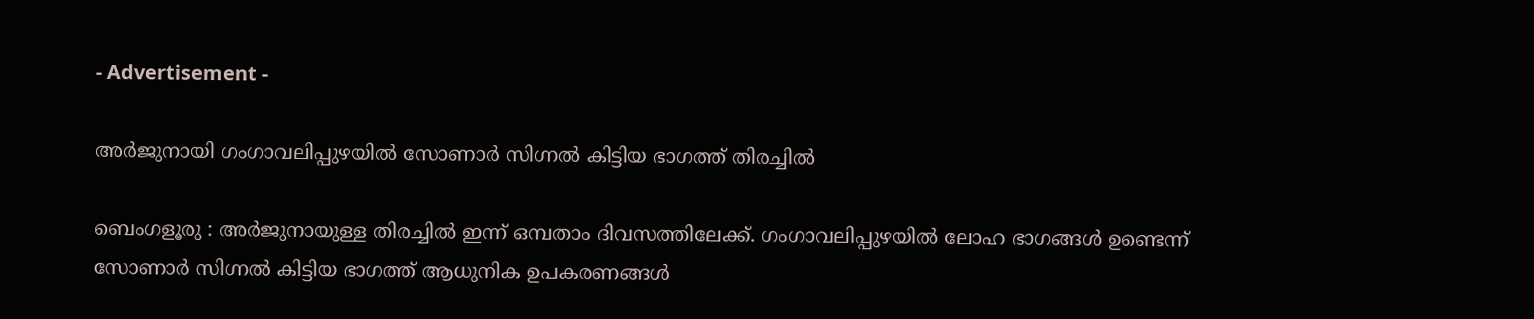- Advertisement -

അർജുനായി ഗംഗാവലിപ്പുഴയിൽ സോണാർ സിഗ്നൽ കിട്ടിയ ഭാഗത്ത് തിരച്ചിൽ

ബെംഗളൂരു : അർജുനായുള്ള തിരച്ചിൽ ഇന്ന് ഒമ്പതാം ദിവസത്തിലേക്ക്. ഗംഗാവലിപ്പുഴയിൽ ലോഹ ഭാഗങ്ങൾ ഉണ്ടെന്ന് സോണാർ സിഗ്നൽ കിട്ടിയ ഭാഗത്ത് ആധുനിക ഉപകരണങ്ങൾ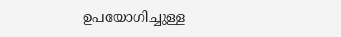ഉപയോഗിച്ചുള്ള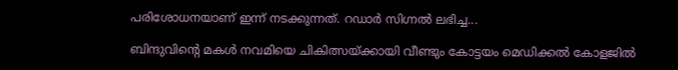പരിശോധനയാണ് ഇന്ന് നടക്കുന്നത്. റഡാർ സിഗ്നൽ ലഭിച്ച...

ബിന്ദുവിന്റെ മകൾ നവമിയെ ചികിത്സയ്ക്കായി വീണ്ടും കോട്ടയം മെഡിക്കൽ കോളജിൽ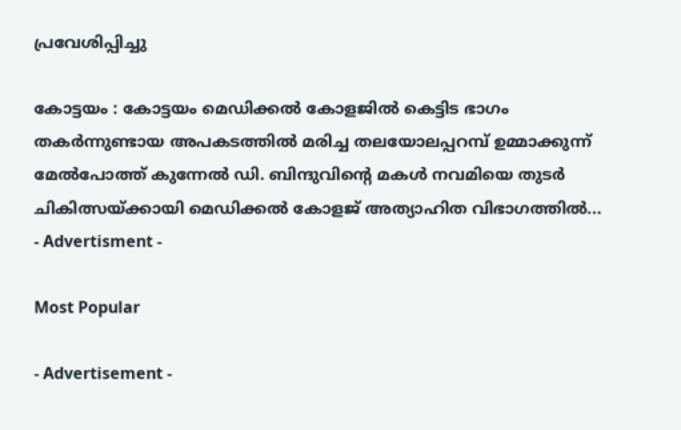പ്രവേശിപ്പിച്ചു

കോട്ടയം : കോട്ടയം മെഡിക്കൽ കോളജിൽ കെട്ടിട ഭാഗം തകർന്നുണ്ടായ അപകടത്തിൽ മരിച്ച തലയോലപ്പറമ്പ് ഉമ്മാക്കുന്ന് മേൽപോത്ത് കുന്നേൽ ഡി. ബിന്ദുവിൻ്റെ മകൾ നവമിയെ തുടർ ചികിത്സയ്ക്കായി മെഡിക്കൽ കോളജ് അത്യാഹിത വിഭാഗത്തിൽ...
- Advertisment -

Most Popular

- Advertisement -